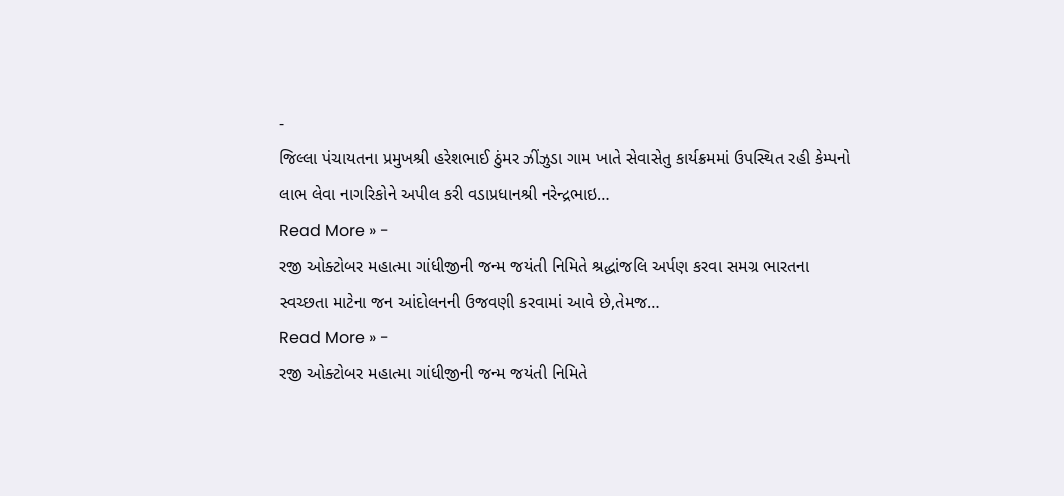-
જિલ્લા પંચાયતના પ્રમુખશ્રી હરેશભાઈ ઠુંમર ઝીંઝુડા ગામ ખાતે સેવાસેતુ કાર્યક્રમમાં ઉપસ્થિત રહી કેમ્પનો લાભ લેવા નાગરિકોને અપીલ કરી વડાપ્રધાનશ્રી નરેન્દ્રભાઇ…
Read More » -
રજી ઓક્ટોબર મહાત્મા ગાંધીજીની જન્મ જયંતી નિમિતે શ્રદ્ધાંજલિ અર્પણ કરવા સમગ્ર ભારતના સ્વચ્છતા માટેના જન આંદોલનની ઉજવણી કરવામાં આવે છે,તેમજ…
Read More » -
રજી ઓક્ટોબર મહાત્મા ગાંધીજીની જન્મ જયંતી નિમિતે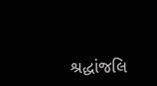શ્રદ્ધાંજલિ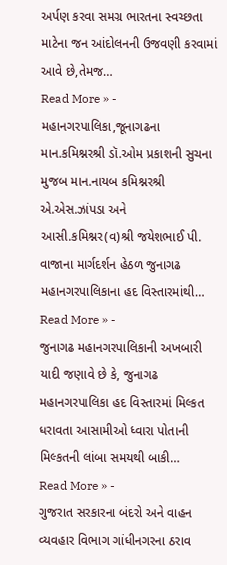અર્પણ કરવા સમગ્ર ભારતના સ્વચ્છતા માટેના જન આંદોલનની ઉજવણી કરવામાં આવે છે,તેમજ…
Read More » -
મહાનગરપાલિકા,જૂનાગઢના માન.કમિશ્નરશ્રી ડૉ.ઓમ પ્રકાશની સુચના મુજબ માન.નાયબ કમિશ્નરશ્રી એ.એસ.ઝાંપડા અને આસી.કમિશ્નર(વ)શ્રી જયેશભાઈ પી. વાજાના માર્ગદર્શન હેઠળ જુનાગઢ મહાનગરપાલિકાના હદ વિસ્તારમાંથી…
Read More » -
જુનાગઢ મહાનગરપાલિકાની અખબારી યાદી જણાવે છે કે, જુનાગઢ મહાનગરપાલિકા હદ વિસ્તારમાં મિલ્કત ધરાવતા આસામીઓ ધ્વારા પોતાની મિલ્કતની લાંબા સમયથી બાકી…
Read More » -
ગુજરાત સરકારના બંદરો અને વાહન વ્યવહાર વિભાગ ગાંધીનગરના ઠરાવ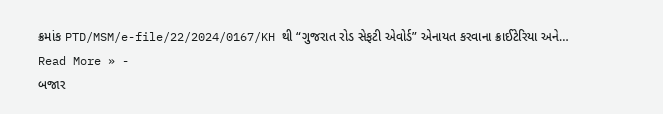ક્રમાંક PTD/MSM/e-file/22/2024/0167/KH થી “ગુજરાત રોડ સેફટી એવોર્ડ” એનાયત કરવાના ક્રાઈટેરિયા અને…
Read More » -
બજાર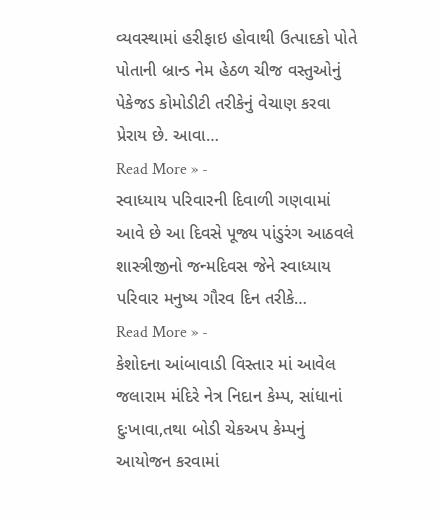વ્યવસ્થામાં હરીફાઇ હોવાથી ઉત્પાદકો પોતે પોતાની બ્રાન્ડ નેમ હેઠળ ચીજ વસ્તુઓનું પેકેજડ કોમોડીટી તરીકેનું વેચાણ કરવા પ્રેરાય છે. આવા…
Read More » -
સ્વાધ્યાય પરિવારની દિવાળી ગણવામાં આવે છે આ દિવસે પૂજ્ય પાંડુરંગ આઠવલે શાસ્ત્રીજીનો જન્મદિવસ જેને સ્વાધ્યાય પરિવાર મનુષ્ય ગૌરવ દિન તરીકે…
Read More » -
કેશોદના આંબાવાડી વિસ્તાર માં આવેલ જલારામ મંદિરે નેત્ર નિદાન કેમ્પ, સાંધાનાં દુઃખાવા,તથા બોડી ચેકઅપ કેમ્પનું આયોજન કરવામાં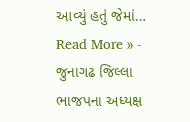આવ્યું હતું જેમાં…
Read More » -
જુનાગઢ જિલ્લા ભાજપના અધ્યક્ષ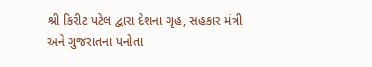શ્રી કિરીટ પટેલ દ્વારા દેશના ગૃહ, સહકાર મંત્રી અને ગુજરાતના પનોતા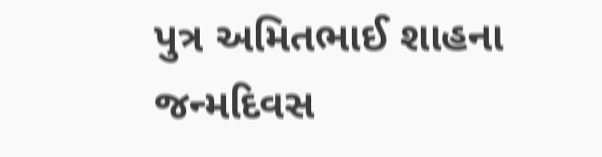પુત્ર અમિતભાઈ શાહના જન્મદિવસ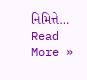નિમિત્તે…
Read More »